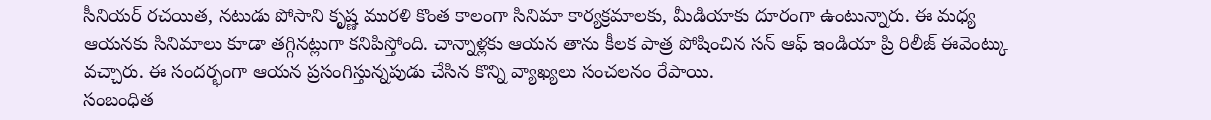సీనియర్ రచయిత, నటుడు పోసాని కృష్ణ మురళి కొంత కాలంగా సినిమా కార్యక్రమాలకు, మీడియాకు దూరంగా ఉంటున్నారు. ఈ మధ్య ఆయనకు సినిమాలు కూడా తగ్గినట్లుగా కనిపిస్తోంది. చాన్నాళ్లకు ఆయన తాను కీలక పాత్ర పోషించిన సన్ ఆఫ్ ఇండియా ప్రి రిలీజ్ ఈవెంట్కు వచ్చారు. ఈ సందర్భంగా ఆయన ప్రసంగిస్తున్నపుడు చేసిన కొన్ని వ్యాఖ్యలు సంచలనం రేపాయి.
సంబంధిత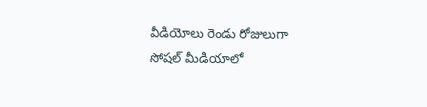వీడియోలు రెండు రోజులుగా సోషల్ మీడియాలో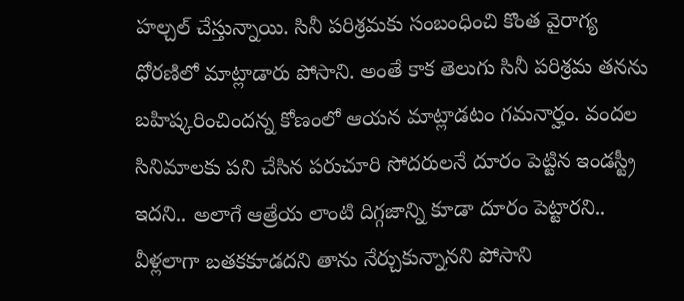హల్చల్ చేస్తున్నాయి. సినీ పరిశ్రమకు సంబంధించి కొంత వైరాగ్య ధోరణిలో మాట్లాడారు పోసాని. అంతే కాక తెలుగు సినీ పరిశ్రమ తనను బహిష్కరించిందన్న కోణంలో ఆయన మాట్లాడటం గమనార్హం. వందల సినిమాలకు పని చేసిన పరుచూరి సోదరులనే దూరం పెట్టిన ఇండస్ట్రీ ఇదని.. అలాగే ఆత్రేయ లాంటి దిగ్గజాన్ని కూడా దూరం పెట్టారని.. వీళ్లలాగా బతకకూడదని తాను నేర్చుకున్నానని పోసాని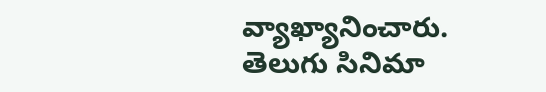వ్యాఖ్యానించారు.
తెలుగు సినిమా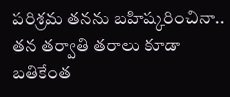పరిశ్రమ తనను బహిష్కరించినా.. తన తర్వాతి తరాలు కూడా బతికేంత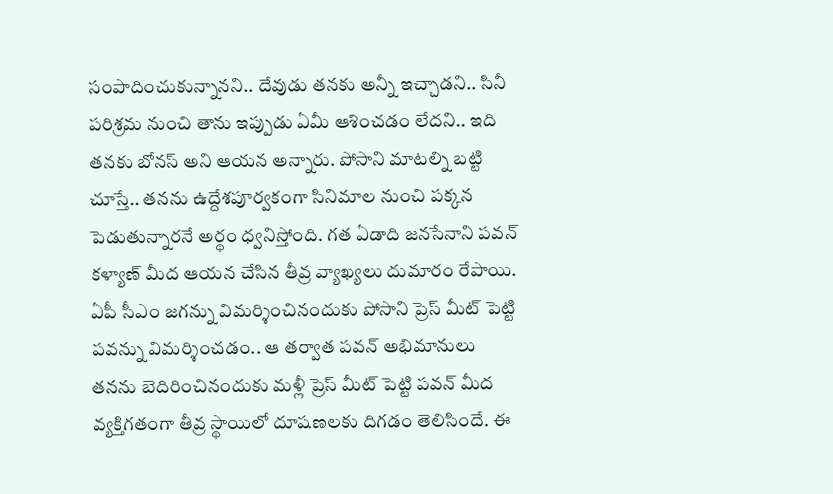సంపాదించుకున్నానని.. దేవుడు తనకు అన్నీ ఇచ్చాడని.. సినీ పరిశ్రమ నుంచి తాను ఇప్పుడు ఏమీ ఆశించడం లేదని.. ఇది తనకు బోనస్ అని ఆయన అన్నారు. పోసాని మాటల్ని బట్టి చూస్తే.. తనను ఉద్దేశపూర్వకంగా సినిమాల నుంచి పక్కన పెడుతున్నారనే అర్థం ధ్వనిస్తోంది. గత ఏడాది జనసేనాని పవన్ కళ్యాణ్ మీద ఆయన చేసిన తీవ్ర వ్యాఖ్యలు దుమారం రేపాయి.
ఏపీ సీఎం జగన్ను విమర్శించినందుకు పోసాని ప్రెస్ మీట్ పెట్టి పవన్ను విమర్శించడం.. ఆ తర్వాత పవన్ అభిమానులు తనను బెదిరించినందుకు మళ్లీ ప్రెస్ మీట్ పెట్టి పవన్ మీద వ్యక్తిగతంగా తీవ్ర స్థాయిలో దూషణలకు దిగడం తెలిసిందే. ఈ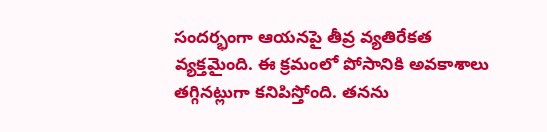సందర్భంగా ఆయనపై తీవ్ర వ్యతిరేకత వ్యక్తమైంది. ఈ క్రమంలో పోసానికి అవకాశాలు తగ్గినట్లుగా కనిపిస్తోంది. తనను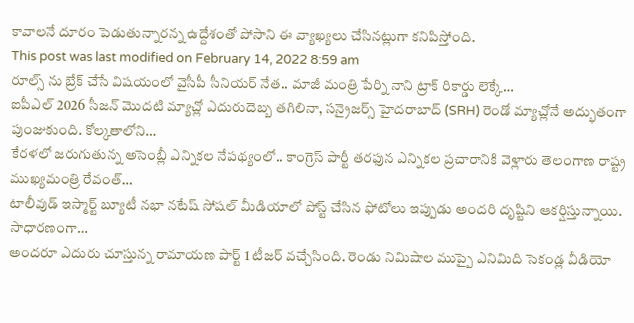కావాలనే దూరం పెడుతున్నారన్న ఉద్దేశంతో పోసాని ఈ వ్యాఖ్యలు చేసినట్లుగా కనిపిస్తోంది.
This post was last modified on February 14, 2022 8:59 am
రూల్స్ ను బ్రేక్ చేసే విషయంలో వైసీపీ సీనియర్ నేత.. మాజీ మంత్రి పేర్ని నాని ట్రాక్ రికార్డు లెక్కే…
ఐపీఎల్ 2026 సీజన్ మొదటి మ్యాచ్లో ఎదురుదెబ్బ తగిలినా, సన్రైజర్స్ హైదరాబాద్ (SRH) రెండో మ్యాచ్లోనే అద్భుతంగా పుంజుకుంది. కోల్కతాలోని…
కేరళలో జరుగుతున్న అసెంబ్లీ ఎన్నికల నేపథ్యంలో.. కాంగ్రెస్ పార్టీ తరఫున ఎన్నికల ప్రచారానికి వెళ్లారు తెలంగాణ రాష్ట్ర ముఖ్యమంత్రి రేవంత్…
టాలీవుడ్ ఇస్మార్ట్ బ్యూటీ నభా నటేష్ సోషల్ మీడియాలో పోస్ట్ చేసిన ఫోటోలు ఇప్పుడు అందరి దృష్టిని ఆకర్షిస్తున్నాయి. సాధారణంగా…
అందరూ ఎదురు చూస్తున్న రామాయణ పార్ట్ 1 టీజర్ వచ్చేసింది. రెండు నిమిషాల ముప్పై ఎనిమిది సెకండ్ల వీడియో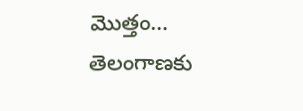మొత్తం…
తెలంగాణకు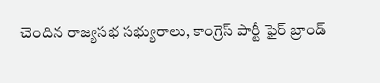చెందిన రాజ్యసభ సభ్యురాలు, కాంగ్రెస్ పార్టీ ఫైర్ బ్రాండ్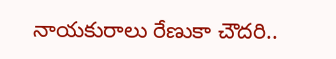నాయకురాలు రేణుకా చౌదరి..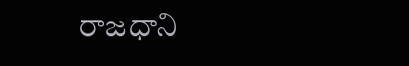రాజధాని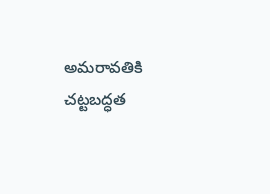అమరావతికి చట్టబద్ధత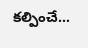కల్పించే…